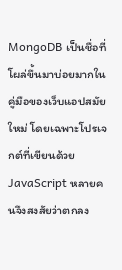MongoDB เป็นชื่อที่โผล่ขึ้นมาบ่อยมากในคู่มือของเว็บแอปสมัยใหม่ โดยเฉพาะโปรเจกต์ที่เขียนด้วย JavaScript หลายคนจึงสงสัยว่าตกลง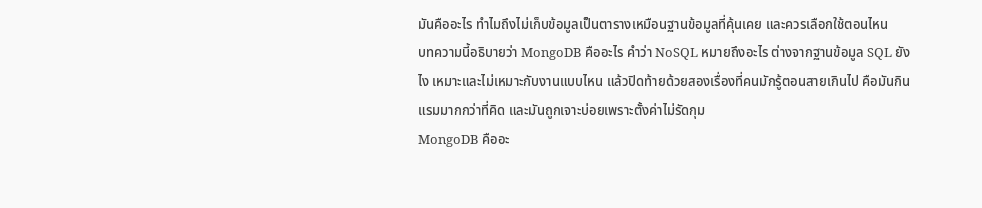มันคืออะไร ทำไมถึงไม่เก็บข้อมูลเป็นตารางเหมือนฐานข้อมูลที่คุ้นเคย และควรเลือกใช้ตอนไหน
บทความนี้อธิบายว่า MongoDB คืออะไร คำว่า NoSQL หมายถึงอะไร ต่างจากฐานข้อมูล SQL ยังไง เหมาะและไม่เหมาะกับงานแบบไหน แล้วปิดท้ายด้วยสองเรื่องที่คนมักรู้ตอนสายเกินไป คือมันกินแรมมากกว่าที่คิด และมันถูกเจาะบ่อยเพราะตั้งค่าไม่รัดกุม
MongoDB คืออะ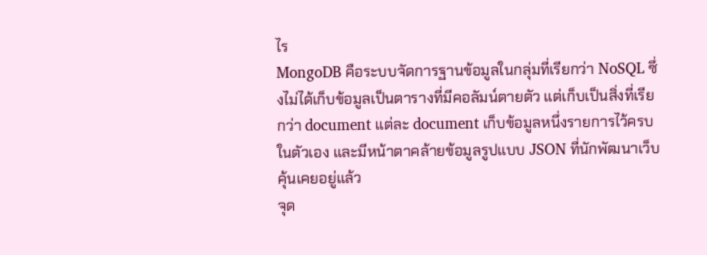ไร
MongoDB คือระบบจัดการฐานข้อมูลในกลุ่มที่เรียกว่า NoSQL ซึ่งไม่ได้เก็บข้อมูลเป็นตารางที่มีคอลัมน์ตายตัว แต่เก็บเป็นสิ่งที่เรียกว่า document แต่ละ document เก็บข้อมูลหนึ่งรายการไว้ครบในตัวเอง และมีหน้าตาคล้ายข้อมูลรูปแบบ JSON ที่นักพัฒนาเว็บคุ้นเคยอยู่แล้ว
จุด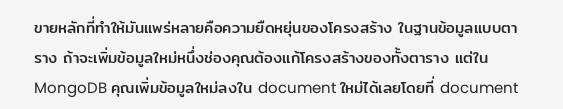ขายหลักที่ทำให้มันแพร่หลายคือความยืดหยุ่นของโครงสร้าง ในฐานข้อมูลแบบตาราง ถ้าจะเพิ่มข้อมูลใหม่หนึ่งช่องคุณต้องแก้โครงสร้างของทั้งตาราง แต่ใน MongoDB คุณเพิ่มข้อมูลใหม่ลงใน document ใหม่ได้เลยโดยที่ document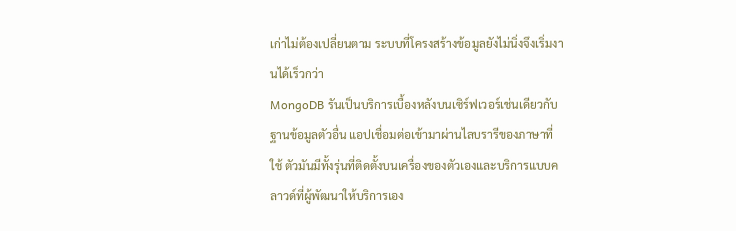เก่าไม่ต้องเปลี่ยนตาม ระบบที่โครงสร้างข้อมูลยังไม่นิ่งจึงเริ่มงานได้เร็วกว่า
MongoDB รันเป็นบริการเบื้องหลังบนเซิร์ฟเวอร์เช่นเดียวกับฐานข้อมูลตัวอื่น แอปเชื่อมต่อเข้ามาผ่านไลบรารีของภาษาที่ใช้ ตัวมันมีทั้งรุ่นที่ติดตั้งบนเครื่องของตัวเองและบริการแบบคลาวด์ที่ผู้พัฒนาให้บริการเอง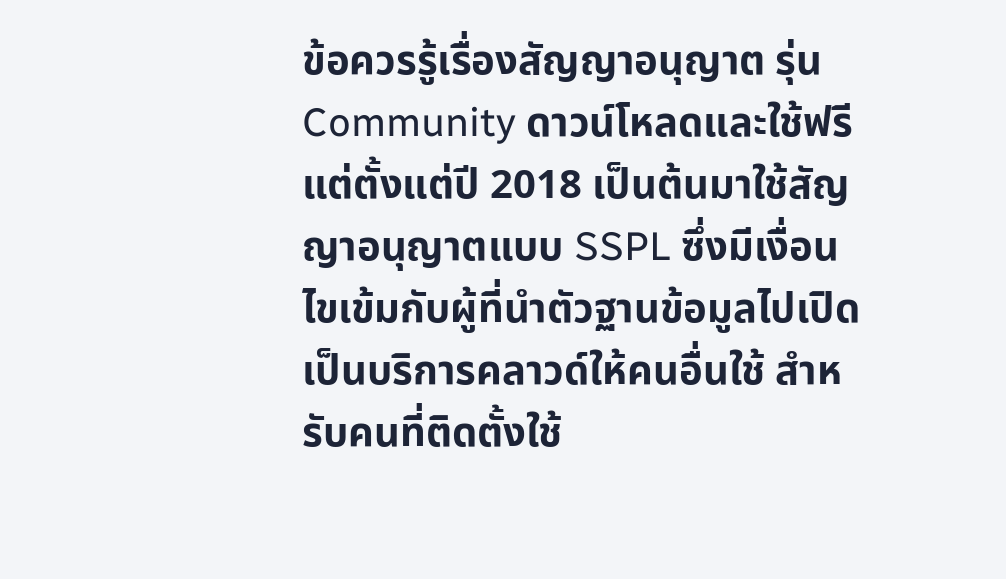ข้อควรรู้เรื่องสัญญาอนุญาต รุ่น Community ดาวน์โหลดและใช้ฟรี แต่ตั้งแต่ปี 2018 เป็นต้นมาใช้สัญญาอนุญาตแบบ SSPL ซึ่งมีเงื่อนไขเข้มกับผู้ที่นำตัวฐานข้อมูลไปเปิดเป็นบริการคลาวด์ให้คนอื่นใช้ สำหรับคนที่ติดตั้งใช้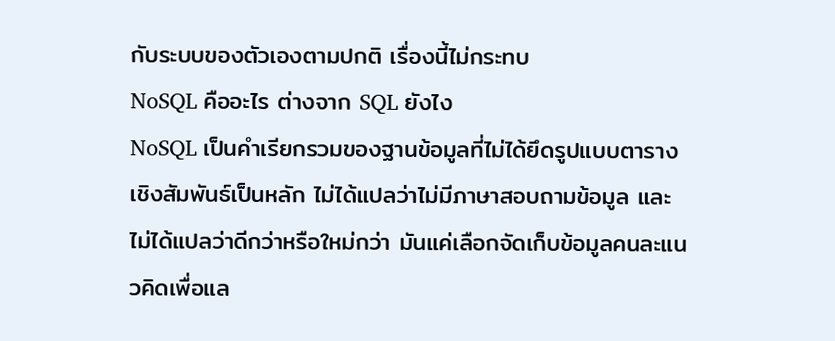กับระบบของตัวเองตามปกติ เรื่องนี้ไม่กระทบ
NoSQL คืออะไร ต่างจาก SQL ยังไง
NoSQL เป็นคำเรียกรวมของฐานข้อมูลที่ไม่ได้ยึดรูปแบบตารางเชิงสัมพันธ์เป็นหลัก ไม่ได้แปลว่าไม่มีภาษาสอบถามข้อมูล และไม่ได้แปลว่าดีกว่าหรือใหม่กว่า มันแค่เลือกจัดเก็บข้อมูลคนละแนวคิดเพื่อแล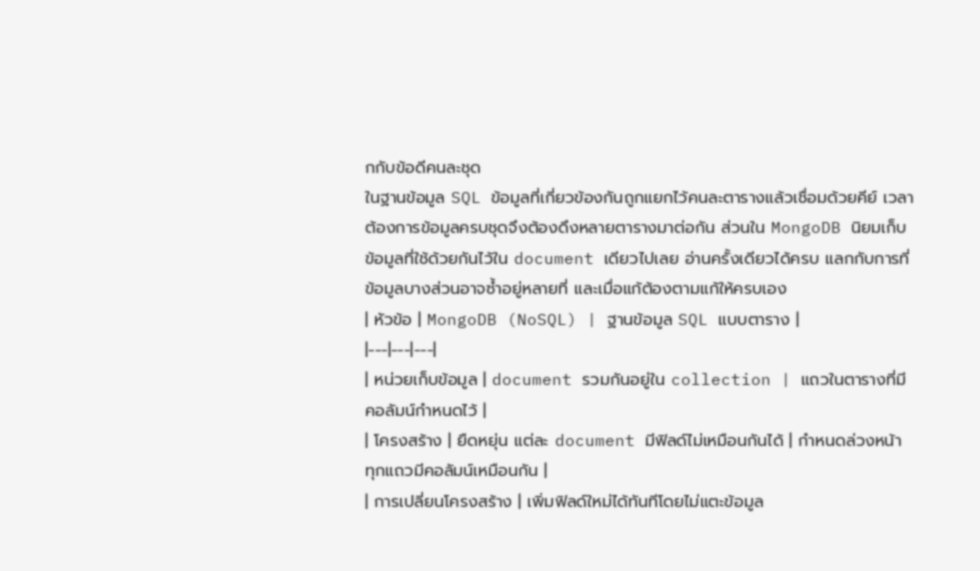กกับข้อดีคนละชุด
ในฐานข้อมูล SQL ข้อมูลที่เกี่ยวข้องกันถูกแยกไว้คนละตารางแล้วเชื่อมด้วยคีย์ เวลาต้องการข้อมูลครบชุดจึงต้องดึงหลายตารางมาต่อกัน ส่วนใน MongoDB นิยมเก็บข้อมูลที่ใช้ด้วยกันไว้ใน document เดียวไปเลย อ่านครั้งเดียวได้ครบ แลกกับการที่ข้อมูลบางส่วนอาจซ้ำอยู่หลายที่ และเมื่อแก้ต้องตามแก้ให้ครบเอง
| หัวข้อ | MongoDB (NoSQL) | ฐานข้อมูล SQL แบบตาราง |
|---|---|---|
| หน่วยเก็บข้อมูล | document รวมกันอยู่ใน collection | แถวในตารางที่มีคอลัมน์กำหนดไว้ |
| โครงสร้าง | ยืดหยุ่น แต่ละ document มีฟิลด์ไม่เหมือนกันได้ | กำหนดล่วงหน้า ทุกแถวมีคอลัมน์เหมือนกัน |
| การเปลี่ยนโครงสร้าง | เพิ่มฟิลด์ใหม่ได้ทันทีโดยไม่แตะข้อมูล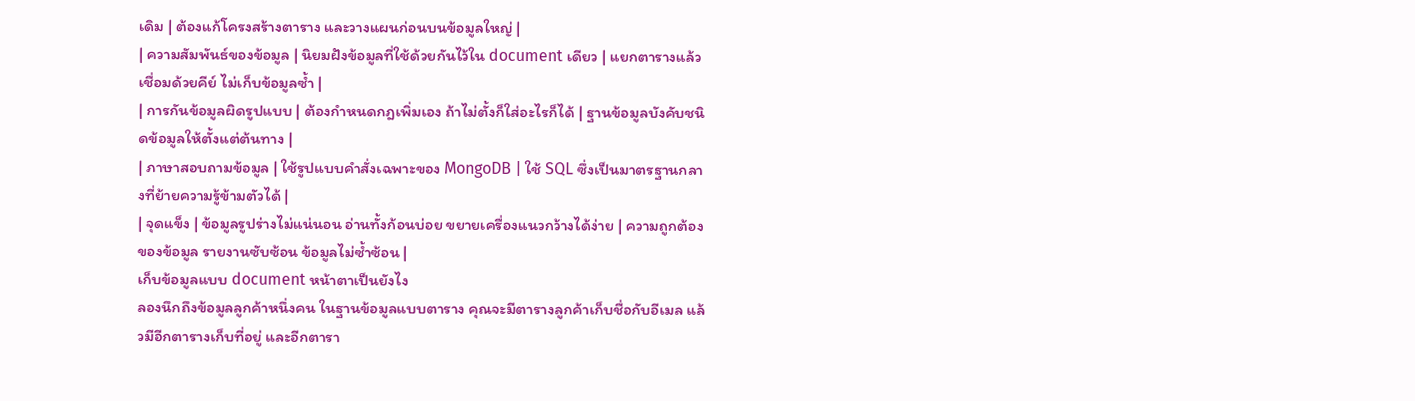เดิม | ต้องแก้โครงสร้างตาราง และวางแผนก่อนบนข้อมูลใหญ่ |
| ความสัมพันธ์ของข้อมูล | นิยมฝังข้อมูลที่ใช้ด้วยกันไว้ใน document เดียว | แยกตารางแล้วเชื่อมด้วยคีย์ ไม่เก็บข้อมูลซ้ำ |
| การกันข้อมูลผิดรูปแบบ | ต้องกำหนดกฎเพิ่มเอง ถ้าไม่ตั้งก็ใส่อะไรก็ได้ | ฐานข้อมูลบังคับชนิดข้อมูลให้ตั้งแต่ต้นทาง |
| ภาษาสอบถามข้อมูล | ใช้รูปแบบคำสั่งเฉพาะของ MongoDB | ใช้ SQL ซึ่งเป็นมาตรฐานกลางที่ย้ายความรู้ข้ามตัวได้ |
| จุดแข็ง | ข้อมูลรูปร่างไม่แน่นอน อ่านทั้งก้อนบ่อย ขยายเครื่องแนวกว้างได้ง่าย | ความถูกต้องของข้อมูล รายงานซับซ้อน ข้อมูลไม่ซ้ำซ้อน |
เก็บข้อมูลแบบ document หน้าตาเป็นยังไง
ลองนึกถึงข้อมูลลูกค้าหนึ่งคน ในฐานข้อมูลแบบตาราง คุณจะมีตารางลูกค้าเก็บชื่อกับอีเมล แล้วมีอีกตารางเก็บที่อยู่ และอีกตารา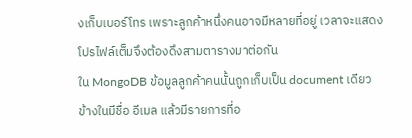งเก็บเบอร์โทร เพราะลูกค้าหนึ่งคนอาจมีหลายที่อยู่ เวลาจะแสดงโปรไฟล์เต็มจึงต้องดึงสามตารางมาต่อกัน
ใน MongoDB ข้อมูลลูกค้าคนนั้นถูกเก็บเป็น document เดียว ข้างในมีชื่อ อีเมล แล้วมีรายการที่อ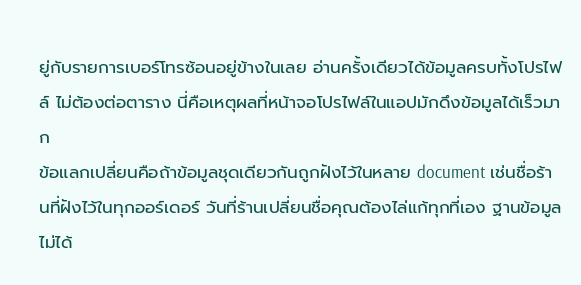ยู่กับรายการเบอร์โทรซ้อนอยู่ข้างในเลย อ่านครั้งเดียวได้ข้อมูลครบทั้งโปรไฟล์ ไม่ต้องต่อตาราง นี่คือเหตุผลที่หน้าจอโปรไฟล์ในแอปมักดึงข้อมูลได้เร็วมาก
ข้อแลกเปลี่ยนคือถ้าข้อมูลชุดเดียวกันถูกฝังไว้ในหลาย document เช่นชื่อร้านที่ฝังไว้ในทุกออร์เดอร์ วันที่ร้านเปลี่ยนชื่อคุณต้องไล่แก้ทุกที่เอง ฐานข้อมูลไม่ได้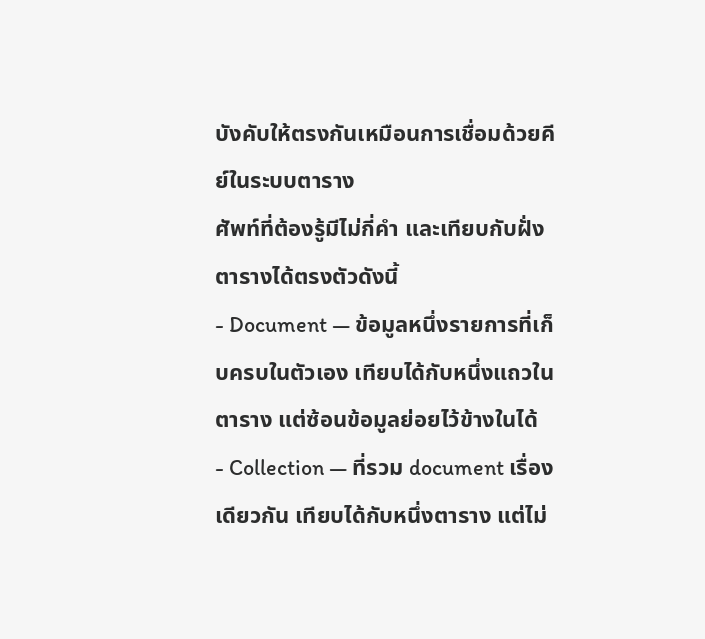บังคับให้ตรงกันเหมือนการเชื่อมด้วยคีย์ในระบบตาราง
ศัพท์ที่ต้องรู้มีไม่กี่คำ และเทียบกับฝั่งตารางได้ตรงตัวดังนี้
- Document — ข้อมูลหนึ่งรายการที่เก็บครบในตัวเอง เทียบได้กับหนึ่งแถวในตาราง แต่ซ้อนข้อมูลย่อยไว้ข้างในได้
- Collection — ที่รวม document เรื่องเดียวกัน เทียบได้กับหนึ่งตาราง แต่ไม่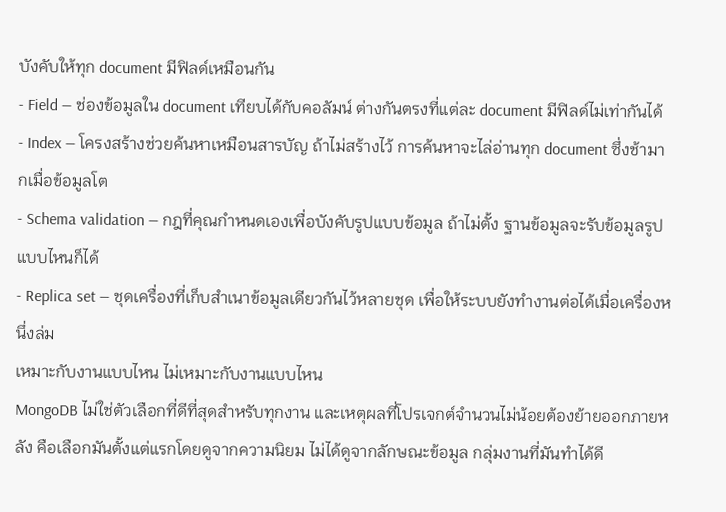บังคับให้ทุก document มีฟิลด์เหมือนกัน
- Field — ช่องข้อมูลใน document เทียบได้กับคอลัมน์ ต่างกันตรงที่แต่ละ document มีฟิลด์ไม่เท่ากันได้
- Index — โครงสร้างช่วยค้นหาเหมือนสารบัญ ถ้าไม่สร้างไว้ การค้นหาจะไล่อ่านทุก document ซึ่งช้ามากเมื่อข้อมูลโต
- Schema validation — กฎที่คุณกำหนดเองเพื่อบังคับรูปแบบข้อมูล ถ้าไม่ตั้ง ฐานข้อมูลจะรับข้อมูลรูปแบบไหนก็ได้
- Replica set — ชุดเครื่องที่เก็บสำเนาข้อมูลเดียวกันไว้หลายชุด เพื่อให้ระบบยังทำงานต่อได้เมื่อเครื่องหนึ่งล่ม
เหมาะกับงานแบบไหน ไม่เหมาะกับงานแบบไหน
MongoDB ไม่ใช่ตัวเลือกที่ดีที่สุดสำหรับทุกงาน และเหตุผลที่โปรเจกต์จำนวนไม่น้อยต้องย้ายออกภายหลัง คือเลือกมันตั้งแต่แรกโดยดูจากความนิยม ไม่ได้ดูจากลักษณะข้อมูล กลุ่มงานที่มันทำได้ดี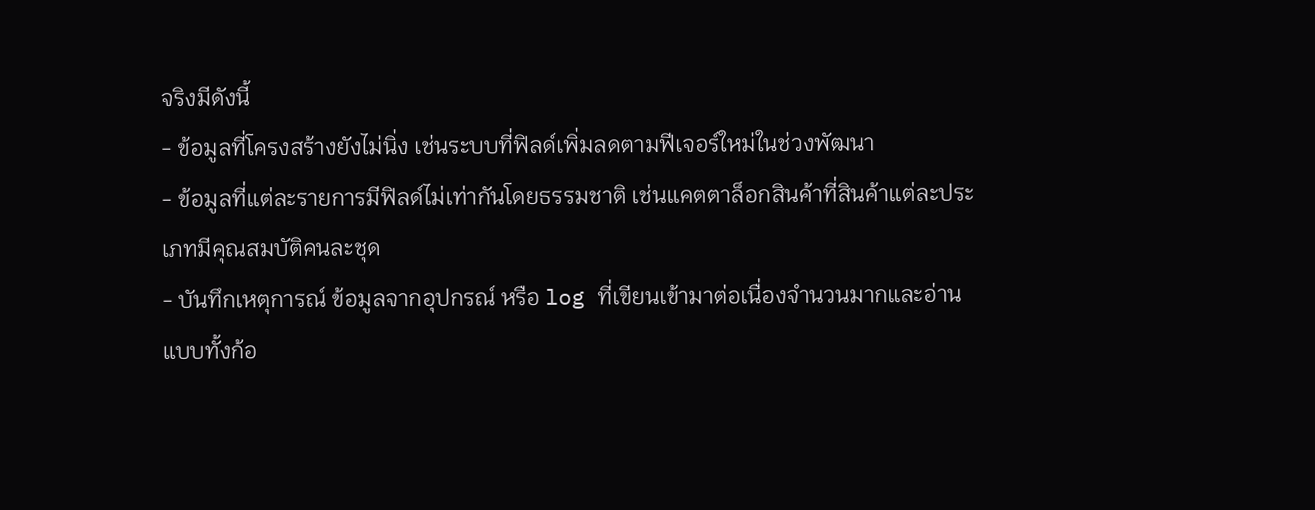จริงมีดังนี้
- ข้อมูลที่โครงสร้างยังไม่นิ่ง เช่นระบบที่ฟิลด์เพิ่มลดตามฟีเจอร์ใหม่ในช่วงพัฒนา
- ข้อมูลที่แต่ละรายการมีฟิลด์ไม่เท่ากันโดยธรรมชาติ เช่นแคตตาล็อกสินค้าที่สินค้าแต่ละประเภทมีคุณสมบัติคนละชุด
- บันทึกเหตุการณ์ ข้อมูลจากอุปกรณ์ หรือ log ที่เขียนเข้ามาต่อเนื่องจำนวนมากและอ่านแบบทั้งก้อ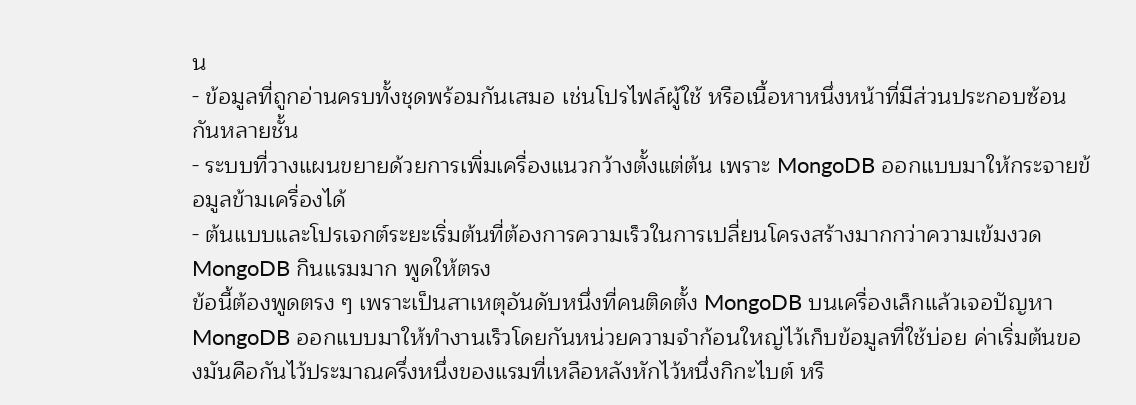น
- ข้อมูลที่ถูกอ่านครบทั้งชุดพร้อมกันเสมอ เช่นโปรไฟล์ผู้ใช้ หรือเนื้อหาหนึ่งหน้าที่มีส่วนประกอบซ้อนกันหลายชั้น
- ระบบที่วางแผนขยายด้วยการเพิ่มเครื่องแนวกว้างตั้งแต่ต้น เพราะ MongoDB ออกแบบมาให้กระจายข้อมูลข้ามเครื่องได้
- ต้นแบบและโปรเจกต์ระยะเริ่มต้นที่ต้องการความเร็วในการเปลี่ยนโครงสร้างมากกว่าความเข้มงวด
MongoDB กินแรมมาก พูดให้ตรง
ข้อนี้ต้องพูดตรง ๆ เพราะเป็นสาเหตุอันดับหนึ่งที่คนติดตั้ง MongoDB บนเครื่องเล็กแล้วเจอปัญหา MongoDB ออกแบบมาให้ทำงานเร็วโดยกันหน่วยความจำก้อนใหญ่ไว้เก็บข้อมูลที่ใช้บ่อย ค่าเริ่มต้นของมันคือกันไว้ประมาณครึ่งหนึ่งของแรมที่เหลือหลังหักไว้หนึ่งกิกะไบต์ หรื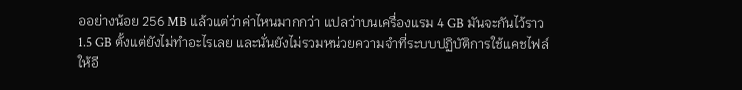ออย่างน้อย 256 MB แล้วแต่ว่าค่าไหนมากกว่า แปลว่าบนเครื่องแรม 4 GB มันจะกันไว้ราว 1.5 GB ตั้งแต่ยังไม่ทำอะไรเลย และนั่นยังไม่รวมหน่วยความจำที่ระบบปฏิบัติการใช้แคชไฟล์ให้อี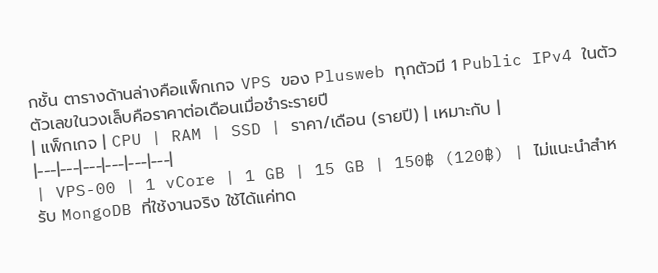กชั้น ตารางด้านล่างคือแพ็กเกจ VPS ของ Plusweb ทุกตัวมี 1 Public IPv4 ในตัว ตัวเลขในวงเล็บคือราคาต่อเดือนเมื่อชำระรายปี
| แพ็กเกจ | CPU | RAM | SSD | ราคา/เดือน (รายปี) | เหมาะกับ |
|---|---|---|---|---|---|
| VPS-00 | 1 vCore | 1 GB | 15 GB | 150฿ (120฿) | ไม่แนะนำสำหรับ MongoDB ที่ใช้งานจริง ใช้ได้แค่ทด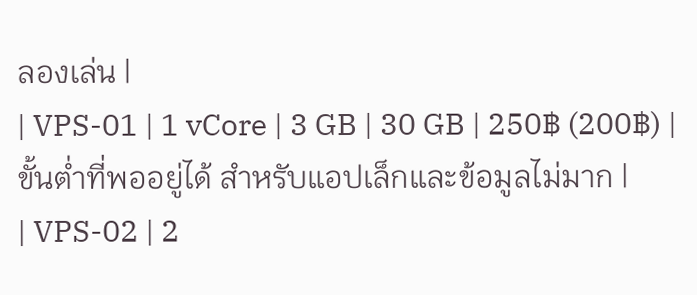ลองเล่น |
| VPS-01 | 1 vCore | 3 GB | 30 GB | 250฿ (200฿) | ขั้นต่ำที่พออยู่ได้ สำหรับแอปเล็กและข้อมูลไม่มาก |
| VPS-02 | 2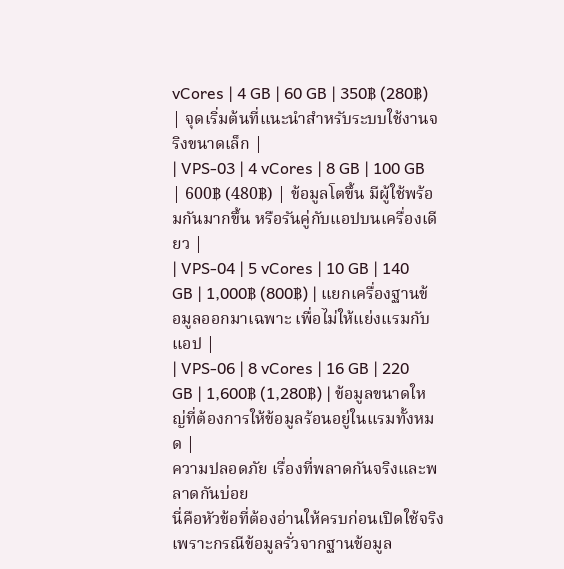vCores | 4 GB | 60 GB | 350฿ (280฿) | จุดเริ่มต้นที่แนะนำสำหรับระบบใช้งานจริงขนาดเล็ก |
| VPS-03 | 4 vCores | 8 GB | 100 GB | 600฿ (480฿) | ข้อมูลโตขึ้น มีผู้ใช้พร้อมกันมากขึ้น หรือรันคู่กับแอปบนเครื่องเดียว |
| VPS-04 | 5 vCores | 10 GB | 140 GB | 1,000฿ (800฿) | แยกเครื่องฐานข้อมูลออกมาเฉพาะ เพื่อไม่ให้แย่งแรมกับแอป |
| VPS-06 | 8 vCores | 16 GB | 220 GB | 1,600฿ (1,280฿) | ข้อมูลขนาดใหญ่ที่ต้องการให้ข้อมูลร้อนอยู่ในแรมทั้งหมด |
ความปลอดภัย เรื่องที่พลาดกันจริงและพลาดกันบ่อย
นี่คือหัวข้อที่ต้องอ่านให้ครบก่อนเปิดใช้จริง เพราะกรณีข้อมูลรั่วจากฐานข้อมูล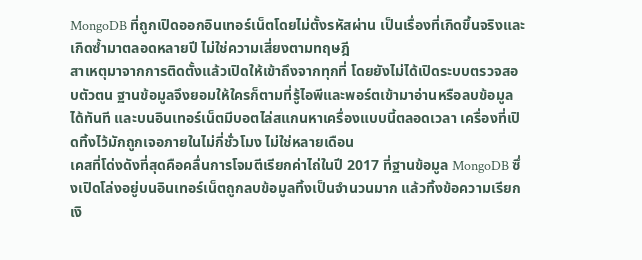MongoDB ที่ถูกเปิดออกอินเทอร์เน็ตโดยไม่ตั้งรหัสผ่าน เป็นเรื่องที่เกิดขึ้นจริงและเกิดซ้ำมาตลอดหลายปี ไม่ใช่ความเสี่ยงตามทฤษฎี
สาเหตุมาจากการติดตั้งแล้วเปิดให้เข้าถึงจากทุกที่ โดยยังไม่ได้เปิดระบบตรวจสอบตัวตน ฐานข้อมูลจึงยอมให้ใครก็ตามที่รู้ไอพีและพอร์ตเข้ามาอ่านหรือลบข้อมูลได้ทันที และบนอินเทอร์เน็ตมีบอตไล่สแกนหาเครื่องแบบนี้ตลอดเวลา เครื่องที่เปิดทิ้งไว้มักถูกเจอภายในไม่กี่ชั่วโมง ไม่ใช่หลายเดือน
เคสที่โด่งดังที่สุดคือคลื่นการโจมตีเรียกค่าไถ่ในปี 2017 ที่ฐานข้อมูล MongoDB ซึ่งเปิดโล่งอยู่บนอินเทอร์เน็ตถูกลบข้อมูลทิ้งเป็นจำนวนมาก แล้วทิ้งข้อความเรียกเงิ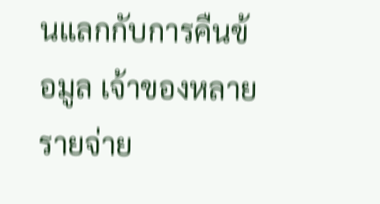นแลกกับการคืนข้อมูล เจ้าของหลายรายจ่าย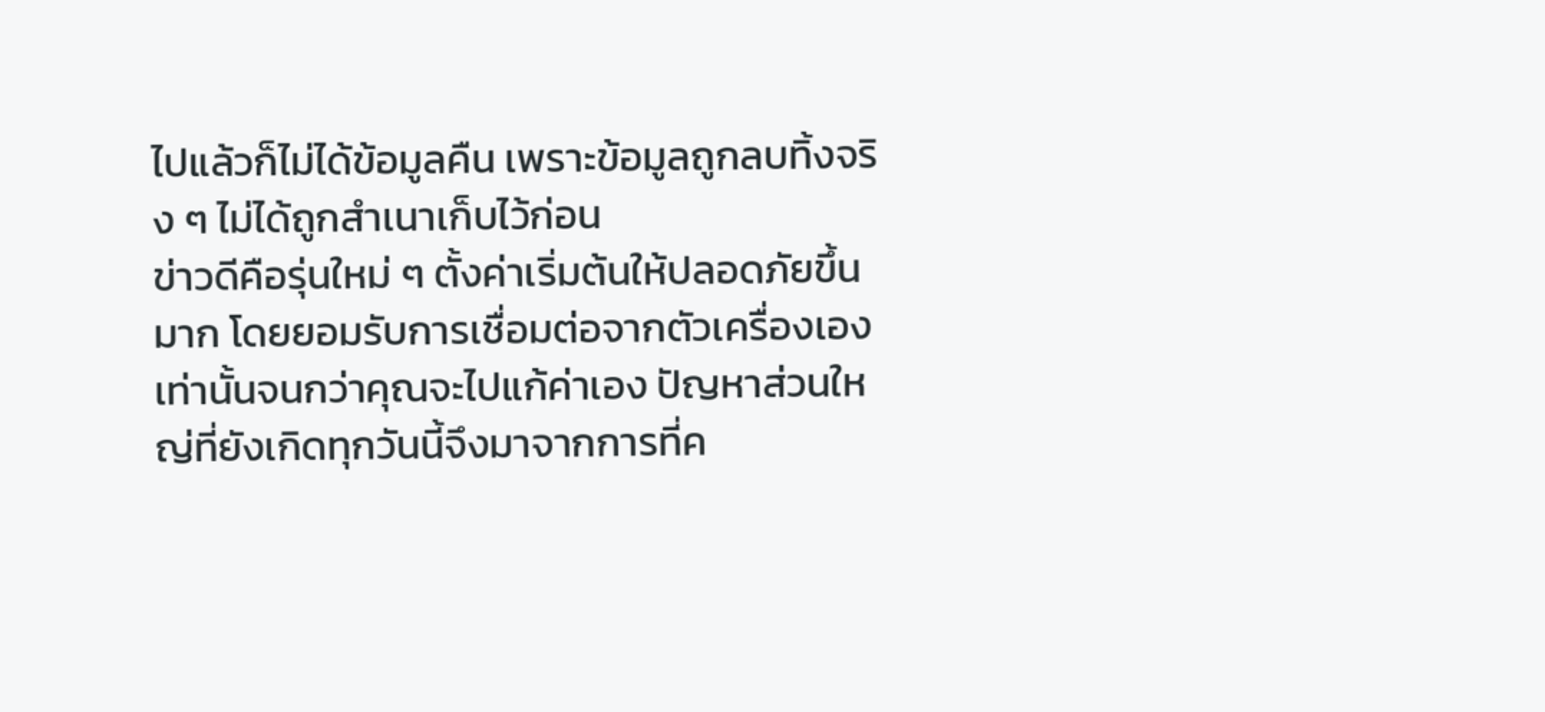ไปแล้วก็ไม่ได้ข้อมูลคืน เพราะข้อมูลถูกลบทิ้งจริง ๆ ไม่ได้ถูกสำเนาเก็บไว้ก่อน
ข่าวดีคือรุ่นใหม่ ๆ ตั้งค่าเริ่มต้นให้ปลอดภัยขึ้นมาก โดยยอมรับการเชื่อมต่อจากตัวเครื่องเองเท่านั้นจนกว่าคุณจะไปแก้ค่าเอง ปัญหาส่วนใหญ่ที่ยังเกิดทุกวันนี้จึงมาจากการที่ค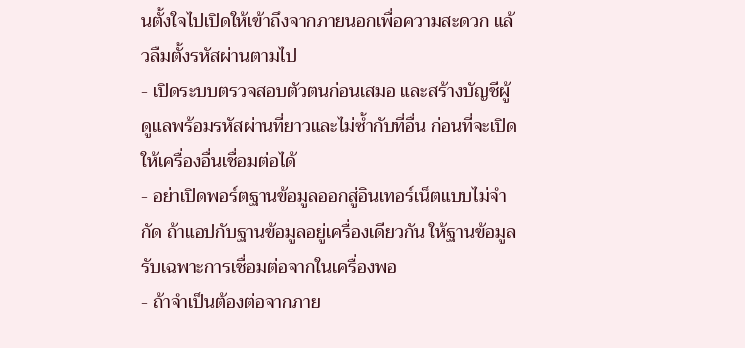นตั้งใจไปเปิดให้เข้าถึงจากภายนอกเพื่อความสะดวก แล้วลืมตั้งรหัสผ่านตามไป
- เปิดระบบตรวจสอบตัวตนก่อนเสมอ และสร้างบัญชีผู้ดูแลพร้อมรหัสผ่านที่ยาวและไม่ซ้ำกับที่อื่น ก่อนที่จะเปิดให้เครื่องอื่นเชื่อมต่อได้
- อย่าเปิดพอร์ตฐานข้อมูลออกสู่อินเทอร์เน็ตแบบไม่จำกัด ถ้าแอปกับฐานข้อมูลอยู่เครื่องเดียวกัน ให้ฐานข้อมูลรับเฉพาะการเชื่อมต่อจากในเครื่องพอ
- ถ้าจำเป็นต้องต่อจากภาย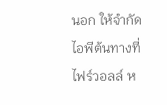นอก ให้จำกัดไอพีต้นทางที่ไฟร์วอลล์ ห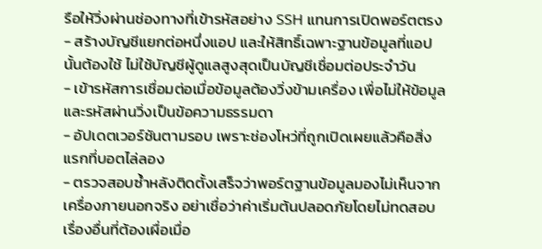รือให้วิ่งผ่านช่องทางที่เข้ารหัสอย่าง SSH แทนการเปิดพอร์ตตรง
- สร้างบัญชีแยกต่อหนึ่งแอป และให้สิทธิ์เฉพาะฐานข้อมูลที่แอปนั้นต้องใช้ ไม่ใช้บัญชีผู้ดูแลสูงสุดเป็นบัญชีเชื่อมต่อประจำวัน
- เข้ารหัสการเชื่อมต่อเมื่อข้อมูลต้องวิ่งข้ามเครื่อง เพื่อไม่ให้ข้อมูลและรหัสผ่านวิ่งเป็นข้อความธรรมดา
- อัปเดตเวอร์ชันตามรอบ เพราะช่องโหว่ที่ถูกเปิดเผยแล้วคือสิ่งแรกที่บอตไล่ลอง
- ตรวจสอบซ้ำหลังติดตั้งเสร็จว่าพอร์ตฐานข้อมูลมองไม่เห็นจากเครื่องภายนอกจริง อย่าเชื่อว่าค่าเริ่มต้นปลอดภัยโดยไม่ทดสอบ
เรื่องอื่นที่ต้องเผื่อเมื่อ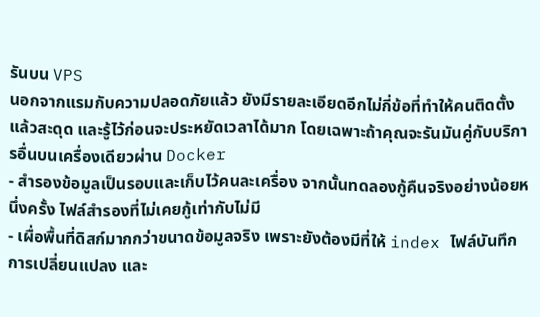รันบน VPS
นอกจากแรมกับความปลอดภัยแล้ว ยังมีรายละเอียดอีกไม่กี่ข้อที่ทำให้คนติดตั้งแล้วสะดุด และรู้ไว้ก่อนจะประหยัดเวลาได้มาก โดยเฉพาะถ้าคุณจะรันมันคู่กับบริการอื่นบนเครื่องเดียวผ่าน Docker
- สำรองข้อมูลเป็นรอบและเก็บไว้คนละเครื่อง จากนั้นทดลองกู้คืนจริงอย่างน้อยหนึ่งครั้ง ไฟล์สำรองที่ไม่เคยกู้เท่ากับไม่มี
- เผื่อพื้นที่ดิสก์มากกว่าขนาดข้อมูลจริง เพราะยังต้องมีที่ให้ index ไฟล์บันทึกการเปลี่ยนแปลง และ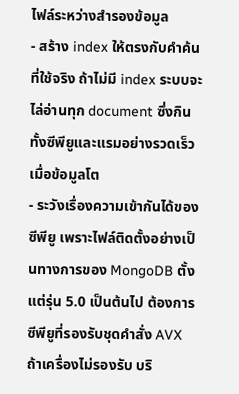ไฟล์ระหว่างสำรองข้อมูล
- สร้าง index ให้ตรงกับคำค้นที่ใช้จริง ถ้าไม่มี index ระบบจะไล่อ่านทุก document ซึ่งกินทั้งซีพียูและแรมอย่างรวดเร็วเมื่อข้อมูลโต
- ระวังเรื่องความเข้ากันได้ของซีพียู เพราะไฟล์ติดตั้งอย่างเป็นทางการของ MongoDB ตั้งแต่รุ่น 5.0 เป็นต้นไป ต้องการซีพียูที่รองรับชุดคำสั่ง AVX ถ้าเครื่องไม่รองรับ บริ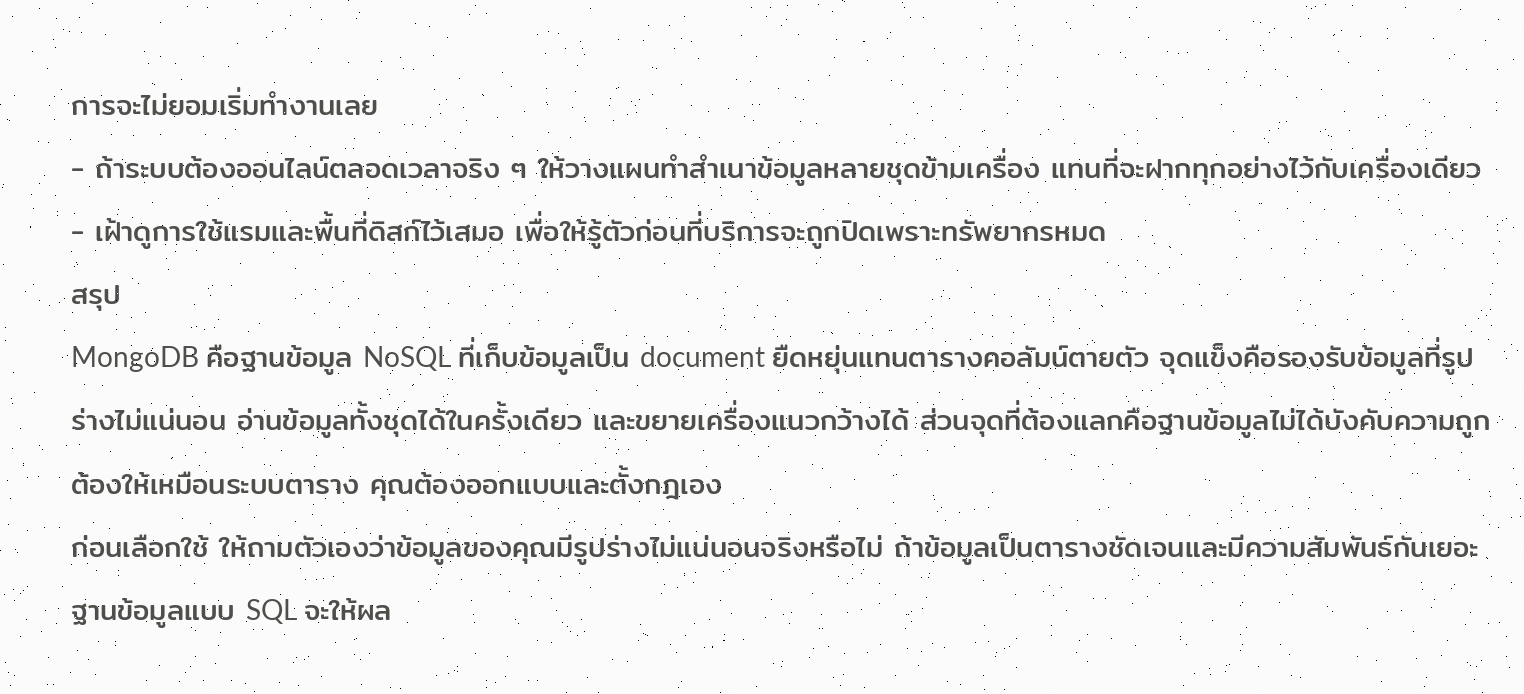การจะไม่ยอมเริ่มทำงานเลย
- ถ้าระบบต้องออนไลน์ตลอดเวลาจริง ๆ ให้วางแผนทำสำเนาข้อมูลหลายชุดข้ามเครื่อง แทนที่จะฝากทุกอย่างไว้กับเครื่องเดียว
- เฝ้าดูการใช้แรมและพื้นที่ดิสก์ไว้เสมอ เพื่อให้รู้ตัวก่อนที่บริการจะถูกปิดเพราะทรัพยากรหมด
สรุป
MongoDB คือฐานข้อมูล NoSQL ที่เก็บข้อมูลเป็น document ยืดหยุ่นแทนตารางคอลัมน์ตายตัว จุดแข็งคือรองรับข้อมูลที่รูปร่างไม่แน่นอน อ่านข้อมูลทั้งชุดได้ในครั้งเดียว และขยายเครื่องแนวกว้างได้ ส่วนจุดที่ต้องแลกคือฐานข้อมูลไม่ได้บังคับความถูกต้องให้เหมือนระบบตาราง คุณต้องออกแบบและตั้งกฎเอง
ก่อนเลือกใช้ ให้ถามตัวเองว่าข้อมูลของคุณมีรูปร่างไม่แน่นอนจริงหรือไม่ ถ้าข้อมูลเป็นตารางชัดเจนและมีความสัมพันธ์กันเยอะ ฐานข้อมูลแบบ SQL จะให้ผล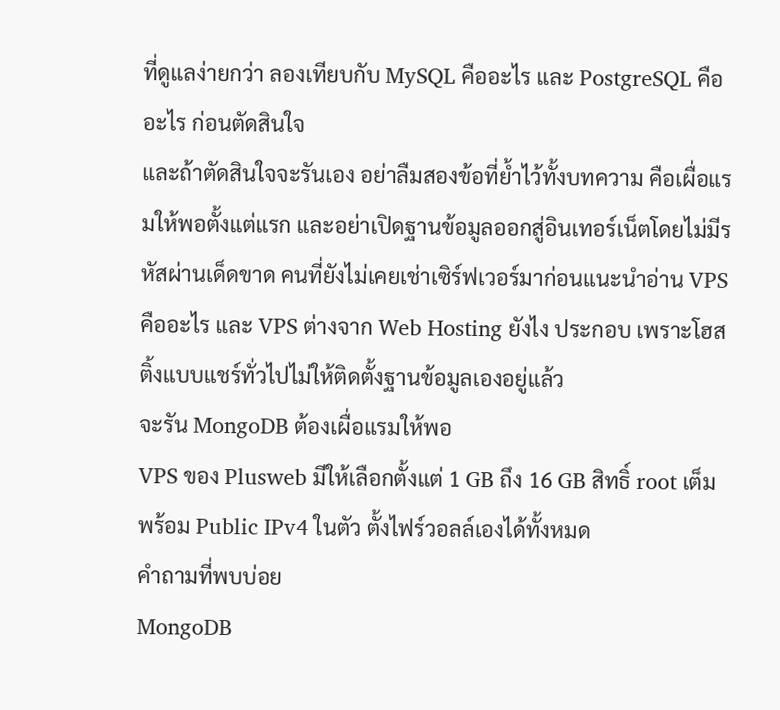ที่ดูแลง่ายกว่า ลองเทียบกับ MySQL คืออะไร และ PostgreSQL คืออะไร ก่อนตัดสินใจ
และถ้าตัดสินใจจะรันเอง อย่าลืมสองข้อที่ย้ำไว้ทั้งบทความ คือเผื่อแรมให้พอตั้งแต่แรก และอย่าเปิดฐานข้อมูลออกสู่อินเทอร์เน็ตโดยไม่มีรหัสผ่านเด็ดขาด คนที่ยังไม่เคยเช่าเซิร์ฟเวอร์มาก่อนแนะนำอ่าน VPS คืออะไร และ VPS ต่างจาก Web Hosting ยังไง ประกอบ เพราะโฮสติ้งแบบแชร์ทั่วไปไม่ให้ติดตั้งฐานข้อมูลเองอยู่แล้ว
จะรัน MongoDB ต้องเผื่อแรมให้พอ
VPS ของ Plusweb มีให้เลือกตั้งแต่ 1 GB ถึง 16 GB สิทธิ์ root เต็มพร้อม Public IPv4 ในตัว ตั้งไฟร์วอลล์เองได้ทั้งหมด
คำถามที่พบบ่อย
MongoDB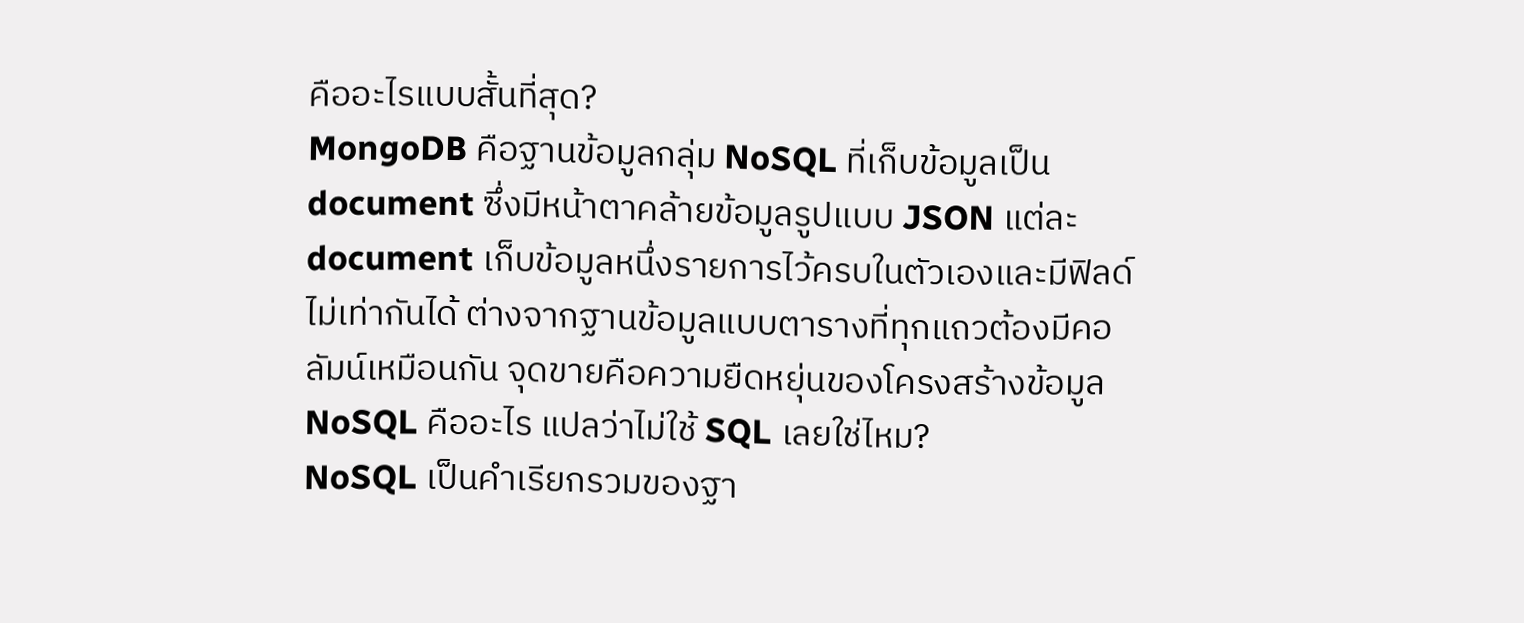คืออะไรแบบสั้นที่สุด?
MongoDB คือฐานข้อมูลกลุ่ม NoSQL ที่เก็บข้อมูลเป็น document ซึ่งมีหน้าตาคล้ายข้อมูลรูปแบบ JSON แต่ละ document เก็บข้อมูลหนึ่งรายการไว้ครบในตัวเองและมีฟิลด์ไม่เท่ากันได้ ต่างจากฐานข้อมูลแบบตารางที่ทุกแถวต้องมีคอลัมน์เหมือนกัน จุดขายคือความยืดหยุ่นของโครงสร้างข้อมูล
NoSQL คืออะไร แปลว่าไม่ใช้ SQL เลยใช่ไหม?
NoSQL เป็นคำเรียกรวมของฐา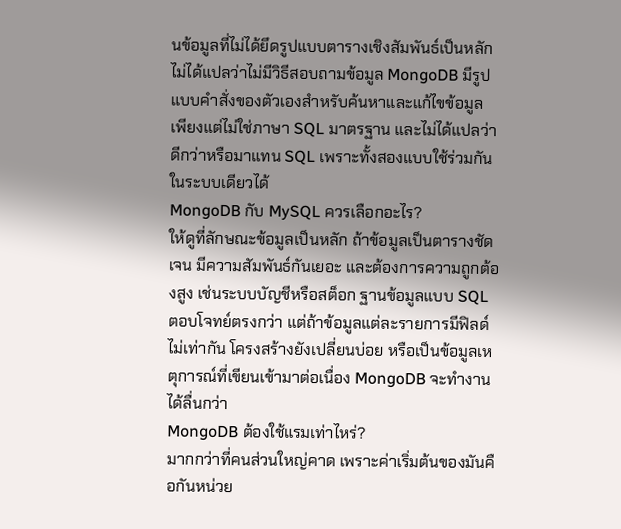นข้อมูลที่ไม่ได้ยึดรูปแบบตารางเชิงสัมพันธ์เป็นหลัก ไม่ได้แปลว่าไม่มีวิธีสอบถามข้อมูล MongoDB มีรูปแบบคำสั่งของตัวเองสำหรับค้นหาและแก้ไขข้อมูล เพียงแต่ไม่ใช่ภาษา SQL มาตรฐาน และไม่ได้แปลว่าดีกว่าหรือมาแทน SQL เพราะทั้งสองแบบใช้ร่วมกันในระบบเดียวได้
MongoDB กับ MySQL ควรเลือกอะไร?
ให้ดูที่ลักษณะข้อมูลเป็นหลัก ถ้าข้อมูลเป็นตารางชัดเจน มีความสัมพันธ์กันเยอะ และต้องการความถูกต้องสูง เช่นระบบบัญชีหรือสต็อก ฐานข้อมูลแบบ SQL ตอบโจทย์ตรงกว่า แต่ถ้าข้อมูลแต่ละรายการมีฟิลด์ไม่เท่ากัน โครงสร้างยังเปลี่ยนบ่อย หรือเป็นข้อมูลเหตุการณ์ที่เขียนเข้ามาต่อเนื่อง MongoDB จะทำงานได้ลื่นกว่า
MongoDB ต้องใช้แรมเท่าไหร่?
มากกว่าที่คนส่วนใหญ่คาด เพราะค่าเริ่มต้นของมันคือกันหน่วย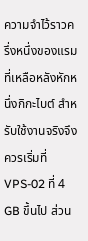ความจำไว้ราวครึ่งหนึ่งของแรมที่เหลือหลังหักหนึ่งกิกะไบต์ สำหรับใช้งานจริงจึงควรเริ่มที่ VPS-02 ที่ 4 GB ขึ้นไป ส่วน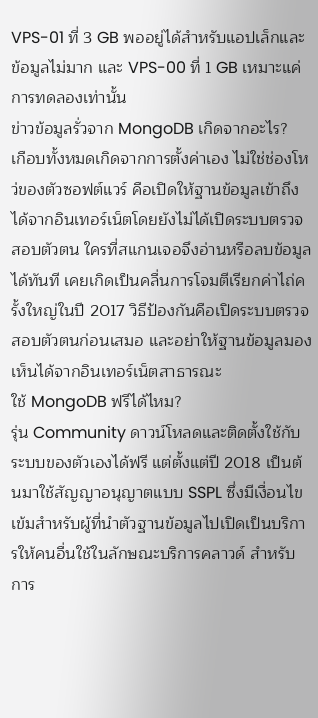VPS-01 ที่ 3 GB พออยู่ได้สำหรับแอปเล็กและข้อมูลไม่มาก และ VPS-00 ที่ 1 GB เหมาะแค่การทดลองเท่านั้น
ข่าวข้อมูลรั่วจาก MongoDB เกิดจากอะไร?
เกือบทั้งหมดเกิดจากการตั้งค่าเอง ไม่ใช่ช่องโหว่ของตัวซอฟต์แวร์ คือเปิดให้ฐานข้อมูลเข้าถึงได้จากอินเทอร์เน็ตโดยยังไม่ได้เปิดระบบตรวจสอบตัวตน ใครที่สแกนเจอจึงอ่านหรือลบข้อมูลได้ทันที เคยเกิดเป็นคลื่นการโจมตีเรียกค่าไถ่ครั้งใหญ่ในปี 2017 วิธีป้องกันคือเปิดระบบตรวจสอบตัวตนก่อนเสมอ และอย่าให้ฐานข้อมูลมองเห็นได้จากอินเทอร์เน็ตสาธารณะ
ใช้ MongoDB ฟรีได้ไหม?
รุ่น Community ดาวน์โหลดและติดตั้งใช้กับระบบของตัวเองได้ฟรี แต่ตั้งแต่ปี 2018 เป็นต้นมาใช้สัญญาอนุญาตแบบ SSPL ซึ่งมีเงื่อนไขเข้มสำหรับผู้ที่นำตัวฐานข้อมูลไปเปิดเป็นบริการให้คนอื่นใช้ในลักษณะบริการคลาวด์ สำหรับการ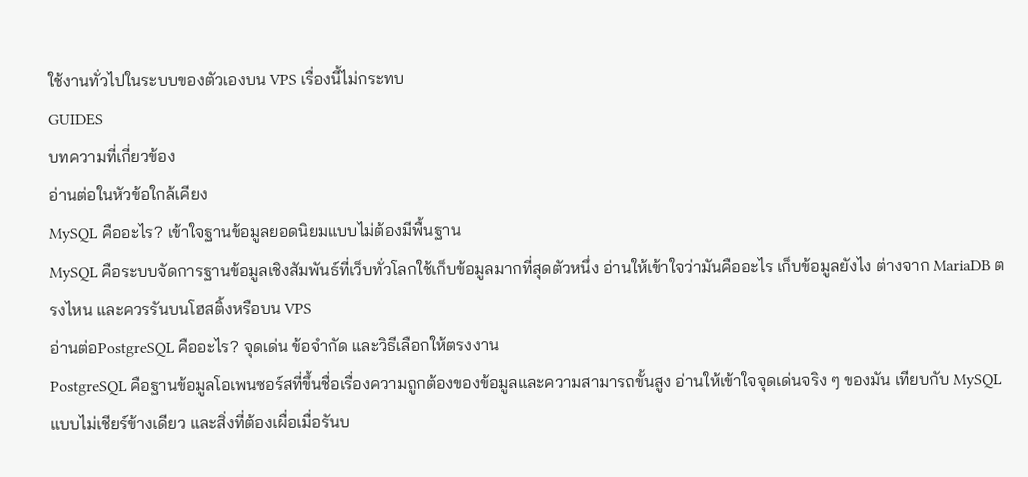ใช้งานทั่วไปในระบบของตัวเองบน VPS เรื่องนี้ไม่กระทบ
GUIDES
บทความที่เกี่ยวข้อง
อ่านต่อในหัวข้อใกล้เคียง
MySQL คืออะไร? เข้าใจฐานข้อมูลยอดนิยมแบบไม่ต้องมีพื้นฐาน
MySQL คือระบบจัดการฐานข้อมูลเชิงสัมพันธ์ที่เว็บทั่วโลกใช้เก็บข้อมูลมากที่สุดตัวหนึ่ง อ่านให้เข้าใจว่ามันคืออะไร เก็บข้อมูลยังไง ต่างจาก MariaDB ตรงไหน และควรรันบนโฮสติ้งหรือบน VPS
อ่านต่อPostgreSQL คืออะไร? จุดเด่น ข้อจำกัด และวิธีเลือกให้ตรงงาน
PostgreSQL คือฐานข้อมูลโอเพนซอร์สที่ขึ้นชื่อเรื่องความถูกต้องของข้อมูลและความสามารถขั้นสูง อ่านให้เข้าใจจุดเด่นจริง ๆ ของมัน เทียบกับ MySQL แบบไม่เชียร์ข้างเดียว และสิ่งที่ต้องเผื่อเมื่อรันบ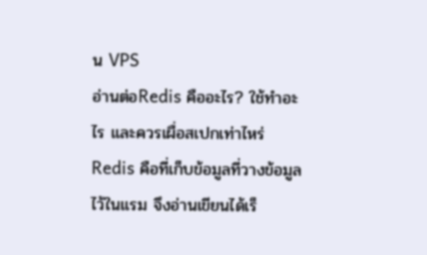น VPS
อ่านต่อRedis คืออะไร? ใช้ทำอะไร และควรเผื่อสเปกเท่าไหร่
Redis คือที่เก็บข้อมูลที่วางข้อมูลไว้ในแรม จึงอ่านเขียนได้เร็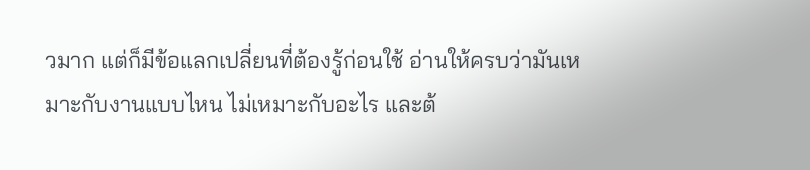วมาก แต่ก็มีข้อแลกเปลี่ยนที่ต้องรู้ก่อนใช้ อ่านให้ครบว่ามันเหมาะกับงานแบบไหน ไม่เหมาะกับอะไร และต้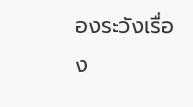องระวังเรื่อง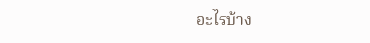อะไรบ้าง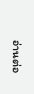อ่านต่อ